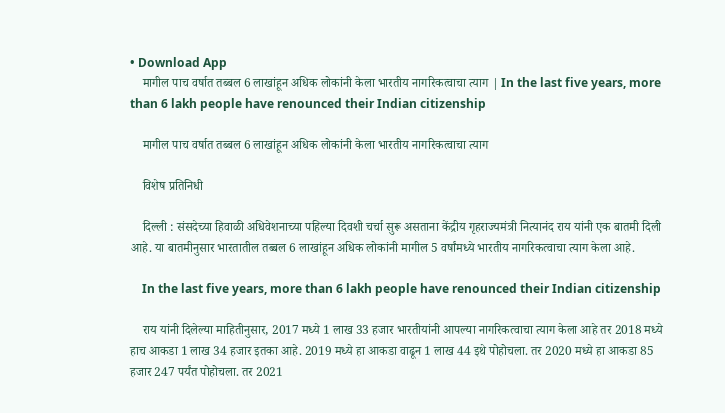• Download App
    मागील पाच वर्षात तब्बल 6 लाखांहून अधिक लोकांनी केला भारतीय नागरिकत्वाचा त्याग | In the last five years, more than 6 lakh people have renounced their Indian citizenship

    मागील पाच वर्षात तब्बल 6 लाखांहून अधिक लोकांनी केला भारतीय नागरिकत्वाचा त्याग

    विशेष प्रतिनिधी

    दिल्ली : संसदेच्या हिवाळी अधिवेशनाच्या पहिल्या दिवशी चर्चा सुरू असताना केंद्रीय गृहराज्यमंत्री नित्यानंद राय यांनी एक बातमी दिली आहे. या बातमीनुसार भारतातील तब्बल 6 लाखांहून अधिक लोकांनी मागील 5 वर्षांमध्ये भारतीय नागरिकत्वाचा त्याग केला आहे.

    In the last five years, more than 6 lakh people have renounced their Indian citizenship

    राय यांनी दिलेल्या माहितीनुसार, 2017 मध्ये 1 लाख 33 हजार भारतीयांनी आपल्या नागरिकत्वाचा त्याग केला आहे तर 2018 मध्ये हाच आकडा 1 लाख 34 हजार इतका आहे. 2019 मध्ये हा आकडा वाढून 1 लाख 44 इथे पोहोचला. तर 2020 मध्ये हा आकडा 85 हजार 247 पर्यंत पोहोचला. तर 2021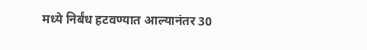मध्ये निर्बंध हटवण्यात आल्यानंतर 30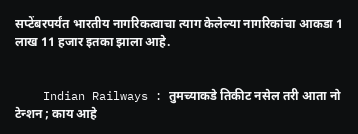सप्टेंबरपर्यंत भारतीय नागरिकत्वाचा त्याग केलेल्या नागरिकांचा आकडा 1 लाख 11 हजार इतका झाला आहे.


    Indian Railways : तुमच्याकडे तिकीट नसेल तरी आता नो टेन्शन ; काय आहे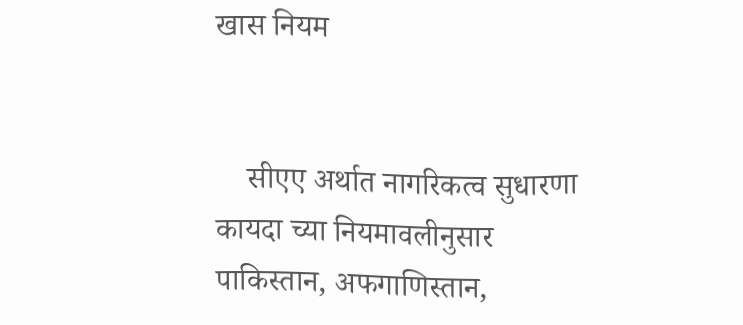खास नियम


    सीएए अर्थात नागरिकत्व सुधारणा कायदा च्या नियमावलीनुसार पाकिस्तान, अफगाणिस्तान,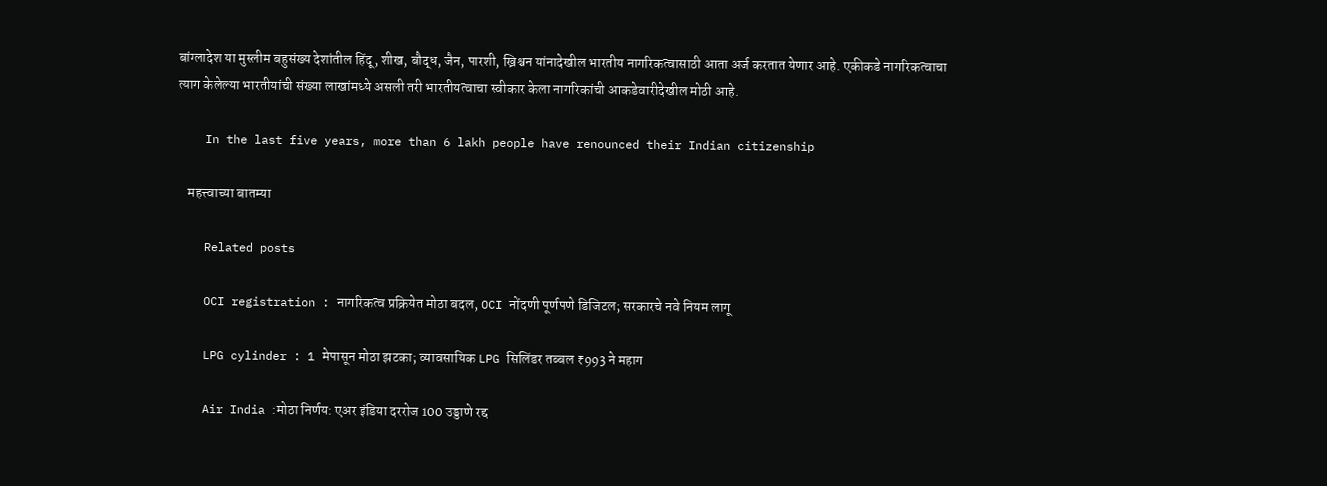बांग्लादेश या मुस्लीम बहुसंख्य देशांतील हिंदू, शीख, बौद्ध, जैन, पारशी, ख्रिश्चन यांनादेखील भारतीय नागरिकत्वासाठी आता अर्ज करतात येणार आहे. एकीकडे नागरिकत्वाचा त्याग केलेल्या भारतीयांची संख्या लाखांमध्ये असली तरी भारतीयत्वाचा स्वीकार केला नागरिकांची आकडेवारीदेखील मोठी आहे.

    In the last five years, more than 6 lakh people have renounced their Indian citizenship

    महत्त्वाच्या बातम्या

    Related posts

    OCI registration : नागरिकत्व प्रक्रियेत मोठा बदल, OCI नोंदणी पूर्णपणे डिजिटल; सरकारचे नवे नियम लागू

    LPG cylinder : 1 मेपासून मोठा झटका; व्यावसायिक LPG सिलिंडर तब्बल ₹993 ने महाग

    Air India :मोठा निर्णय: एअर इंडिया दररोज 100 उड्डाणे रद्द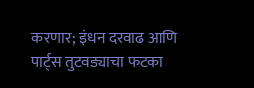करणार; इंधन दरवाढ आणि पार्ट्स तुटवड्याचा फटका